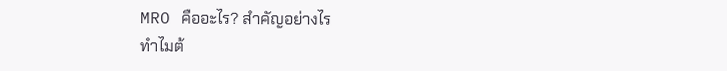MRO คืออะไร? สำคัญอย่างไร
ทำไมต้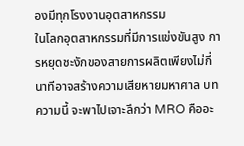องมีทุกโรงงานอุตสาหกรรม
ในโลกอุตสาหกรรมที่มีการแข่งขันสูง การหยุดชะงักของสายการผลิตเพียงไม่กี่นาทีอาจสร้างความเสียหายมหาศาล บทความนี้ จะพาไปเจาะลึกว่า MRO คืออะ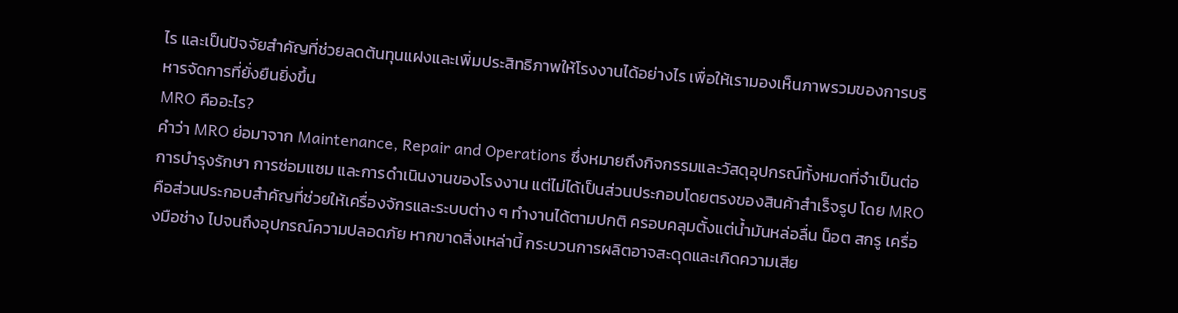ไร และเป็นปัจจัยสำคัญที่ช่วยลดต้นทุนแฝงและเพิ่มประสิทธิภาพให้โรงงานได้อย่างไร เพื่อให้เรามองเห็นภาพรวมของการบริหารจัดการที่ยั่งยืนยิ่งขึ้น
MRO คืออะไร?
คำว่า MRO ย่อมาจาก Maintenance, Repair and Operations ซึ่งหมายถึงกิจกรรมและวัสดุอุปกรณ์ทั้งหมดที่จำเป็นต่อการบำรุงรักษา การซ่อมแซม และการดำเนินงานของโรงงาน แต่ไม่ได้เป็นส่วนประกอบโดยตรงของสินค้าสำเร็จรูป โดย MRO คือส่วนประกอบสำคัญที่ช่วยให้เครื่องจักรและระบบต่าง ๆ ทำงานได้ตามปกติ ครอบคลุมตั้งแต่น้ำมันหล่อลื่น น็อต สกรู เครื่องมือช่าง ไปจนถึงอุปกรณ์ความปลอดภัย หากขาดสิ่งเหล่านี้ กระบวนการผลิตอาจสะดุดและเกิดความเสีย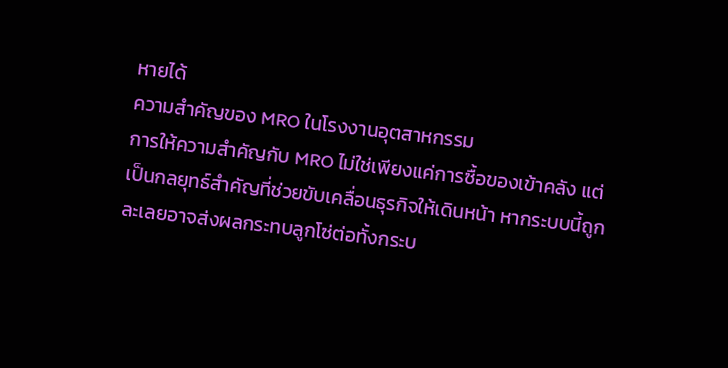หายได้
ความสำคัญของ MRO ในโรงงานอุตสาหกรรม
การให้ความสำคัญกับ MRO ไม่ใช่เพียงแค่การซื้อของเข้าคลัง แต่เป็นกลยุทธ์สำคัญที่ช่วยขับเคลื่อนธุรกิจให้เดินหน้า หากระบบนี้ถูกละเลยอาจส่งผลกระทบลูกโซ่ต่อทั้งกระบ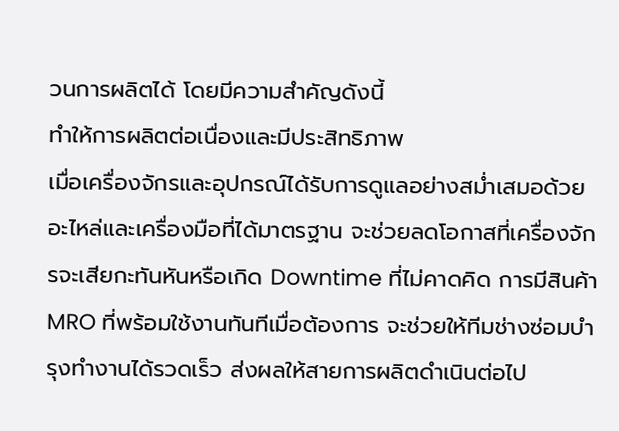วนการผลิตได้ โดยมีความสำคัญดังนี้
ทำให้การผลิตต่อเนื่องและมีประสิทธิภาพ
เมื่อเครื่องจักรและอุปกรณ์ได้รับการดูแลอย่างสม่ำเสมอด้วยอะไหล่และเครื่องมือที่ได้มาตรฐาน จะช่วยลดโอกาสที่เครื่องจักรจะเสียกะทันหันหรือเกิด Downtime ที่ไม่คาดคิด การมีสินค้า MRO ที่พร้อมใช้งานทันทีเมื่อต้องการ จะช่วยให้ทีมช่างซ่อมบำรุงทำงานได้รวดเร็ว ส่งผลให้สายการผลิตดำเนินต่อไป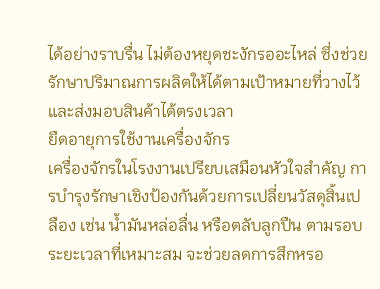ได้อย่างราบรื่น ไม่ต้องหยุดชะงักรออะไหล่ ซึ่งช่วยรักษาปริมาณการผลิตให้ได้ตามเป้าหมายที่วางไว้และส่งมอบสินค้าได้ตรงเวลา
ยืดอายุการใช้งานเครื่องจักร
เครื่องจักรในโรงงานเปรียบเสมือนหัวใจสำคัญ การบำรุงรักษาเชิงป้องกันด้วยการเปลี่ยนวัสดุสิ้นเปลือง เช่น น้ำมันหล่อลื่น หรือตลับลูกปืน ตามรอบระยะเวลาที่เหมาะสม จะช่วยลดการสึกหรอ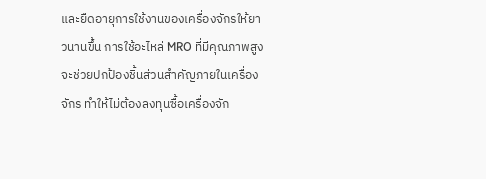และยืดอายุการใช้งานของเครื่องจักรให้ยาวนานขึ้น การใช้อะไหล่ MRO ที่มีคุณภาพสูงจะช่วยปกป้องชิ้นส่วนสำคัญภายในเครื่องจักร ทำให้ไม่ต้องลงทุนซื้อเครื่องจัก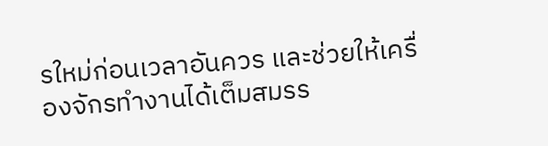รใหม่ก่อนเวลาอันควร และช่วยให้เครื่องจักรทำงานได้เต็มสมรร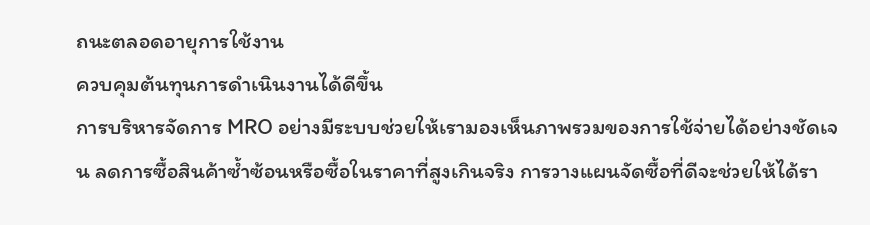ถนะตลอดอายุการใช้งาน
ควบคุมต้นทุนการดำเนินงานได้ดีขึ้น
การบริหารจัดการ MRO อย่างมีระบบช่วยให้เรามองเห็นภาพรวมของการใช้จ่ายได้อย่างชัดเจน ลดการซื้อสินค้าซ้ำซ้อนหรือซื้อในราคาที่สูงเกินจริง การวางแผนจัดซื้อที่ดีจะช่วยให้ได้รา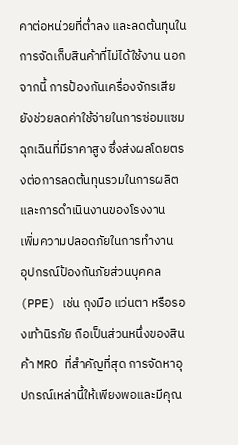คาต่อหน่วยที่ต่ำลง และลดต้นทุนในการจัดเก็บสินค้าที่ไม่ได้ใช้งาน นอกจากนี้ การป้องกันเครื่องจักรเสียยังช่วยลดค่าใช้จ่ายในการซ่อมแซมฉุกเฉินที่มีราคาสูง ซึ่งส่งผลโดยตรงต่อการลดต้นทุนรวมในการผลิตและการดำเนินงานของโรงงาน
เพิ่มความปลอดภัยในการทำงาน
อุปกรณ์ป้องกันภัยส่วนบุคคล (PPE) เช่น ถุงมือ แว่นตา หรือรองเท้านิรภัย ถือเป็นส่วนหนึ่งของสินค้า MRO ที่สำคัญที่สุด การจัดหาอุปกรณ์เหล่านี้ให้เพียงพอและมีคุณ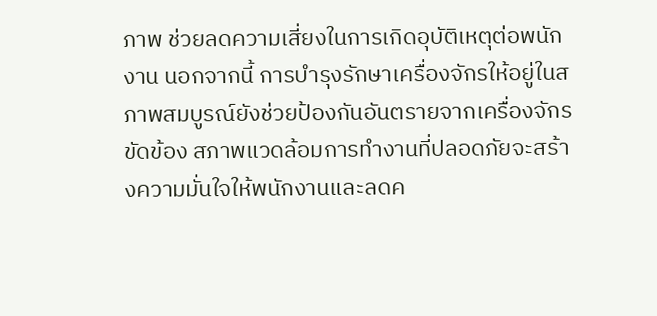ภาพ ช่วยลดความเสี่ยงในการเกิดอุบัติเหตุต่อพนักงาน นอกจากนี้ การบำรุงรักษาเครื่องจักรให้อยู่ในสภาพสมบูรณ์ยังช่วยป้องกันอันตรายจากเครื่องจักรขัดข้อง สภาพแวดล้อมการทำงานที่ปลอดภัยจะสร้างความมั่นใจให้พนักงานและลดค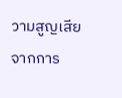วามสูญเสียจากการ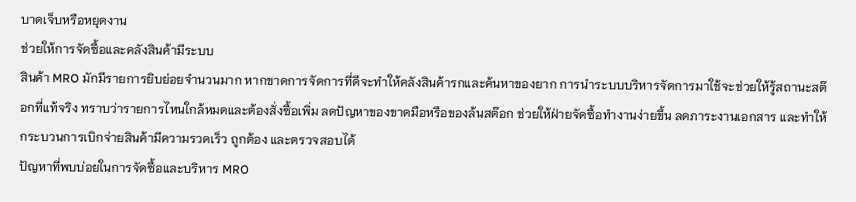บาดเจ็บหรือหยุดงาน
ช่วยให้การจัดซื้อและคลังสินค้ามีระบบ
สินค้า MRO มักมีรายการยิบย่อยจำนวนมาก หากขาดการจัดการที่ดีจะทำให้คลังสินค้ารกและค้นหาของยาก การนำระบบบริหารจัดการมาใช้จะช่วยให้รู้สถานะสต๊อกที่แท้จริง ทราบว่ารายการไหนใกล้หมดและต้องสั่งซื้อเพิ่ม ลดปัญหาของขาดมือหรือของล้นสต๊อก ช่วยให้ฝ่ายจัดซื้อทำงานง่ายขึ้น ลดภาระงานเอกสาร และทำให้กระบวนการเบิกจ่ายสินค้ามีความรวดเร็ว ถูกต้อง และตรวจสอบได้
ปัญหาที่พบบ่อยในการจัดซื้อและบริหาร MRO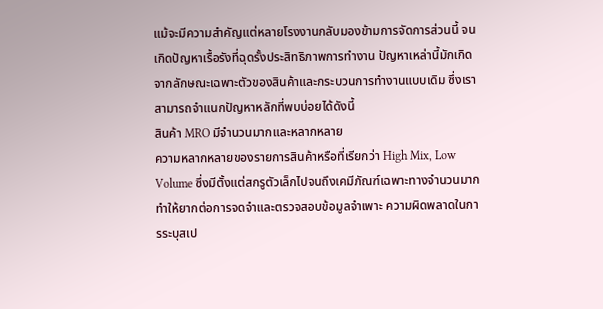แม้จะมีความสำคัญแต่หลายโรงงานกลับมองข้ามการจัดการส่วนนี้ จนเกิดปัญหาเรื้อรังที่ฉุดรั้งประสิทธิภาพการทำงาน ปัญหาเหล่านี้มักเกิดจากลักษณะเฉพาะตัวของสินค้าและกระบวนการทำงานแบบเดิม ซึ่งเราสามารถจำแนกปัญหาหลักที่พบบ่อยได้ดังนี้
สินค้า MRO มีจำนวนมากและหลากหลาย
ความหลากหลายของรายการสินค้าหรือที่เรียกว่า High Mix, Low Volume ซึ่งมีตั้งแต่สกรูตัวเล็กไปจนถึงเคมีภัณฑ์เฉพาะทางจำนวนมากทำให้ยากต่อการจดจำและตรวจสอบข้อมูลจำเพาะ ความผิดพลาดในการระบุสเป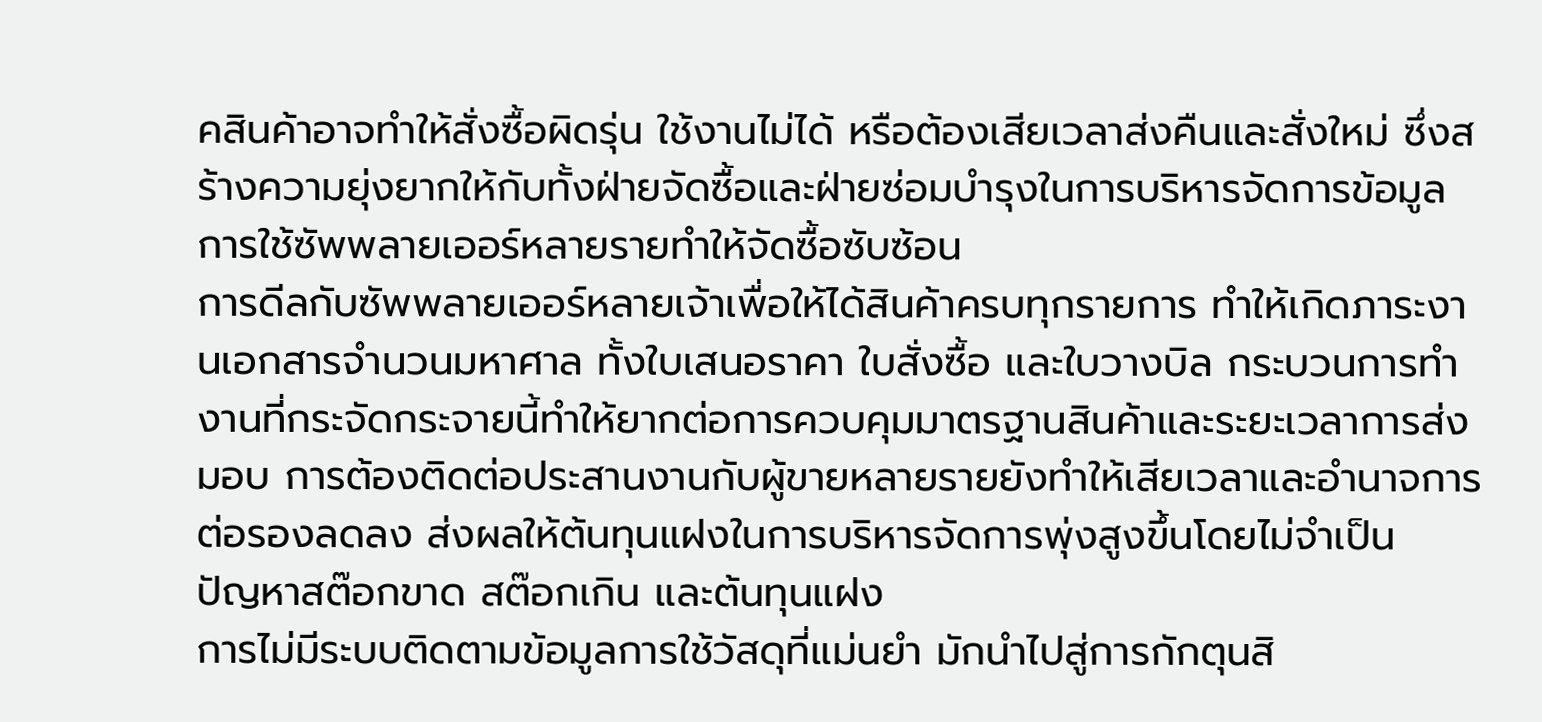คสินค้าอาจทำให้สั่งซื้อผิดรุ่น ใช้งานไม่ได้ หรือต้องเสียเวลาส่งคืนและสั่งใหม่ ซึ่งสร้างความยุ่งยากให้กับทั้งฝ่ายจัดซื้อและฝ่ายซ่อมบำรุงในการบริหารจัดการข้อมูล
การใช้ซัพพลายเออร์หลายรายทำให้จัดซื้อซับซ้อน
การดีลกับซัพพลายเออร์หลายเจ้าเพื่อให้ได้สินค้าครบทุกรายการ ทำให้เกิดภาระงานเอกสารจำนวนมหาศาล ทั้งใบเสนอราคา ใบสั่งซื้อ และใบวางบิล กระบวนการทำงานที่กระจัดกระจายนี้ทำให้ยากต่อการควบคุมมาตรฐานสินค้าและระยะเวลาการส่งมอบ การต้องติดต่อประสานงานกับผู้ขายหลายรายยังทำให้เสียเวลาและอำนาจการต่อรองลดลง ส่งผลให้ต้นทุนแฝงในการบริหารจัดการพุ่งสูงขึ้นโดยไม่จำเป็น
ปัญหาสต๊อกขาด สต๊อกเกิน และต้นทุนแฝง
การไม่มีระบบติดตามข้อมูลการใช้วัสดุที่แม่นยำ มักนำไปสู่การกักตุนสิ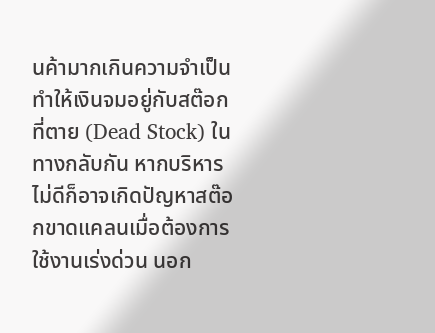นค้ามากเกินความจำเป็น ทำให้เงินจมอยู่กับสต๊อกที่ตาย (Dead Stock) ในทางกลับกัน หากบริหารไม่ดีก็อาจเกิดปัญหาสต๊อกขาดแคลนเมื่อต้องการใช้งานเร่งด่วน นอก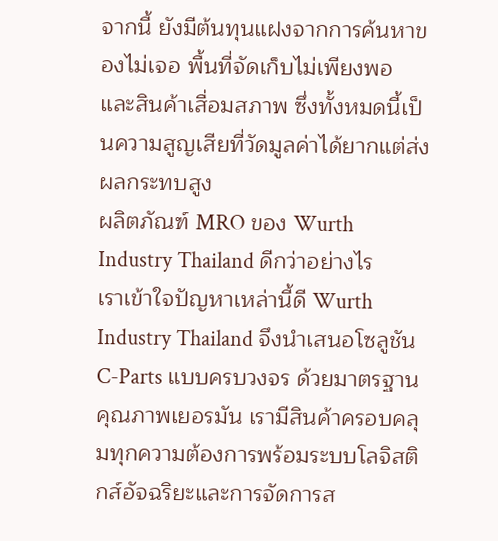จากนี้ ยังมีต้นทุนแฝงจากการค้นหาของไม่เจอ พื้นที่จัดเก็บไม่เพียงพอ และสินค้าเสื่อมสภาพ ซึ่งทั้งหมดนี้เป็นความสูญเสียที่วัดมูลค่าได้ยากแต่ส่งผลกระทบสูง
ผลิตภัณฑ์ MRO ของ Wurth Industry Thailand ดีกว่าอย่างไร
เราเข้าใจปัญหาเหล่านี้ดี Wurth Industry Thailand จึงนำเสนอโซลูชัน C-Parts แบบครบวงจร ด้วยมาตรฐานคุณภาพเยอรมัน เรามีสินค้าครอบคลุมทุกความต้องการพร้อมระบบโลจิสติกส์อัจฉริยะและการจัดการส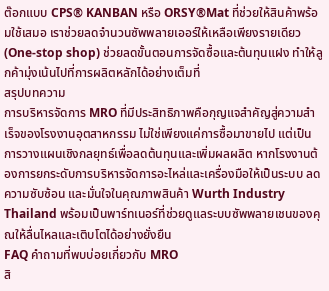ต๊อกแบบ CPS® KANBAN หรือ ORSY®Mat ที่ช่วยให้สินค้าพร้อมใช้เสมอ เราช่วยลดจำนวนซัพพลายเออร์ให้เหลือเพียงรายเดียว (One-stop shop) ช่วยลดขั้นตอนการจัดซื้อและต้นทุนแฝง ทำให้ลูกค้ามุ่งเน้นไปที่การผลิตหลักได้อย่างเต็มที่
สรุปบทความ
การบริหารจัดการ MRO ที่มีประสิทธิภาพคือกุญแจสำคัญสู่ความสำเร็จของโรงงานอุตสาหกรรม ไม่ใช่เพียงแค่การซื้อมาขายไป แต่เป็นการวางแผนเชิงกลยุทธ์เพื่อลดต้นทุนและเพิ่มผลผลิต หากโรงงานต้องการยกระดับการบริหารจัดการอะไหล่และเครื่องมือให้เป็นระบบ ลดความซับซ้อน และมั่นใจในคุณภาพสินค้า Wurth Industry Thailand พร้อมเป็นพาร์ทเนอร์ที่ช่วยดูแลระบบซัพพลายเชนของคุณให้ลื่นไหลและเติบโตได้อย่างยั่งยืน
FAQ คำถามที่พบบ่อยเกี่ยวกับ MRO
สิ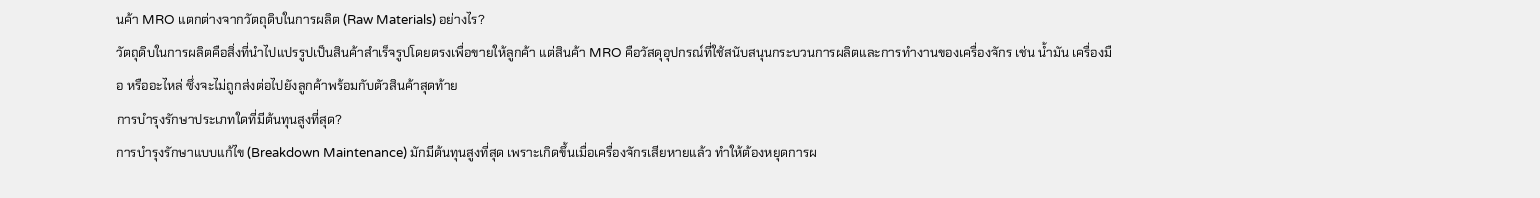นค้า MRO แตกต่างจากวัตถุดิบในการผลิต (Raw Materials) อย่างไร?
วัตถุดิบในการผลิตคือสิ่งที่นำไปแปรรูปเป็นสินค้าสำเร็จรูปโดยตรงเพื่อขายให้ลูกค้า แต่สินค้า MRO คือวัสดุอุปกรณ์ที่ใช้สนับสนุนกระบวนการผลิตและการทำงานของเครื่องจักร เช่น น้ำมัน เครื่องมือ หรืออะไหล่ ซึ่งจะไม่ถูกส่งต่อไปยังลูกค้าพร้อมกับตัวสินค้าสุดท้าย
การบำรุงรักษาประเภทใดที่มีต้นทุนสูงที่สุด?
การบำรุงรักษาแบบแก้ไข (Breakdown Maintenance) มักมีต้นทุนสูงที่สุด เพราะเกิดขึ้นเมื่อเครื่องจักรเสียหายแล้ว ทำให้ต้องหยุดการผ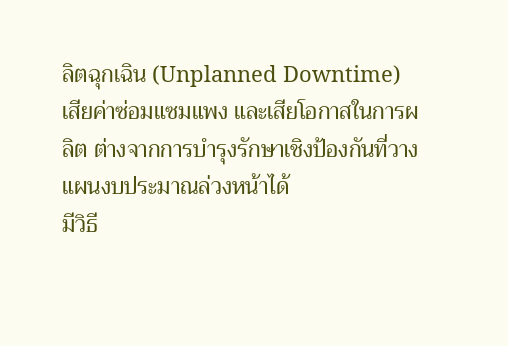ลิตฉุกเฉิน (Unplanned Downtime) เสียค่าซ่อมแซมแพง และเสียโอกาสในการผลิต ต่างจากการบำรุงรักษาเชิงป้องกันที่วางแผนงบประมาณล่วงหน้าได้
มีวิธี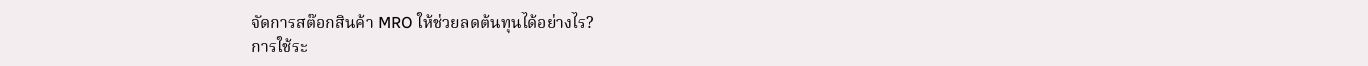จัดการสต๊อกสินค้า MRO ให้ช่วยลดต้นทุนได้อย่างไร?
การใช้ระ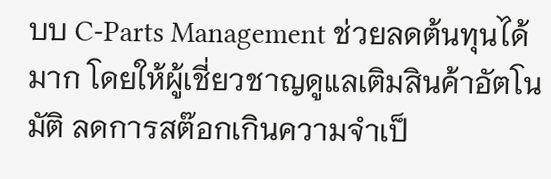บบ C-Parts Management ช่วยลดต้นทุนได้มาก โดยให้ผู้เชี่ยวชาญดูแลเติมสินค้าอัตโนมัติ ลดการสต๊อกเกินความจำเป็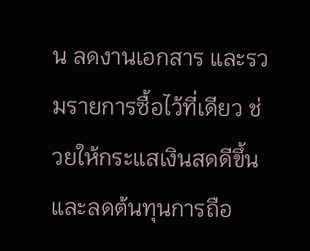น ลดงานเอกสาร และรวมรายการซื้อไว้ที่เดียว ช่วยให้กระแสเงินสดดีขึ้นและลดต้นทุนการถือ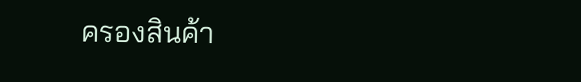ครองสินค้า